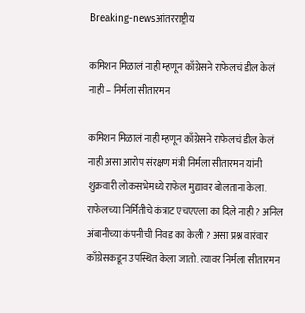Breaking-newsआंतरराष्ट्रीय

कमिशन मिळालं नाही म्हणून काँग्रेसने राफेलचं डील केलं नाही – निर्मला सीतारमन

कमिशन मिळालं नाही म्हणून काँग्रेसने राफेलचं डील केलं नाही असा आरोप संरक्षण मंत्री निर्मला सीतारमन यांनी शुक्रवारी लोकसभेमध्ये राफेल मुद्यावर बोलताना केला. राफेलच्या निर्मितीचे कंत्राट एचएएला का दिले नाही ? अनिल अंबानीच्या कंपनीची निवड का केली ? असा प्रश्न वारंवार काँग्रेसकडून उपस्थित केला जातो. त्यावर निर्मला सीतारमन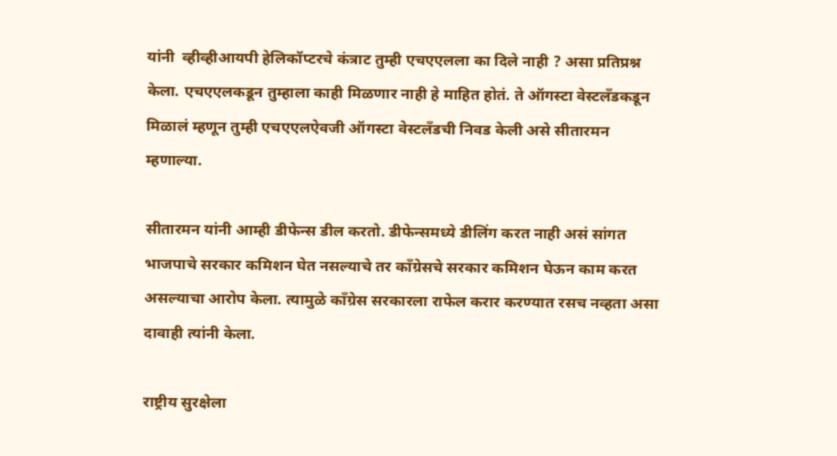यांनी  व्हीव्हीआयपी हेलिकॉप्टरचे कंत्राट तुम्ही एचएएलला का दिले नाही ? असा प्रतिप्रश्न केला. एचएएलकडून तुम्हाला काही मिळणार नाही हे माहित होतं. ते ऑगस्टा वेस्टलँडकडून मिळालं म्हणून तुम्ही एचएएलऐवजी ऑगस्टा वेस्टलँडची निवड केली असे सीतारमन म्हणाल्या.

सीतारमन यांनी आम्ही डीफेन्स डील करतो. डीफेन्समध्ये डीलिंग करत नाही असं सांगत भाजपाचे सरकार कमिशन घेत नसल्याचे तर काँग्रेसचे सरकार कमिशन घेऊन काम करत असल्याचा आरोप केला. त्यामुळे काँग्रेस सरकारला राफेल करार करण्यात रसच नव्हता असा दावाही त्यांनी केला.

राष्ट्रीय सुरक्षेला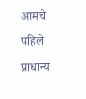आमचे पहिले प्राधान्य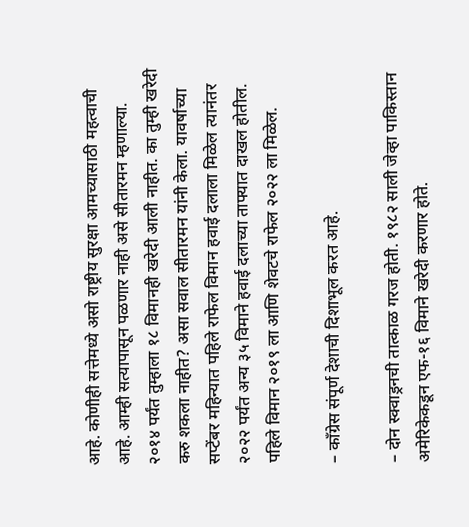आहे. कोणीही सत्तेमध्ये असो राष्ट्रीय सुरक्षा आमच्यासाठी महत्वाची आहे. आम्ही सत्यापासून पळणार नाही असे सीतारमन म्हणाल्या. २०१४ पर्यंत तुम्हाला १८ विमानही खरेदी आली नाहीत. का तुम्ही खरेदी करु शकला नाहीत? असा सवाल सीतारमन यांनी केला. यावर्षाच्या सप्टेंबर महिन्यात पहिले राफेल विमान हवाई दलाला मिळेल त्यानंतर २०२२ पर्यंत अन्य ३५ विमाने हवाई दलाच्या ताफ्यात दाखल होतील. पहिले विमान २०१९ ला आणि शेवटचे राफेल २०२२ ला मिळेल.

– काँग्रेस संपूर्ण देशाची दिशाभूल करत आहे.

– दोन स्क्वाड्रनची तात्काळ गरज होती. १९८२ साली जेव्हा पाकिस्तान अमेरिकेकडून एफ-१६ विमाने खरेदी करणार होते.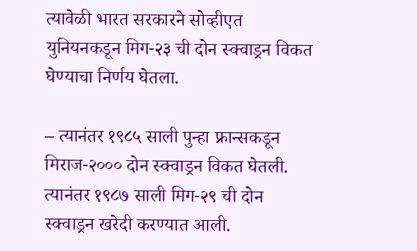त्यावेळी भारत सरकारने सोव्हीएत युनियनकडून मिग-२३ ची दोन स्क्वाड्रन विकत घेण्याचा निर्णय घेतला.

– त्यानंतर १९८५ साली पुन्हा फ्रान्सकडून मिराज-२००० दोन स्क्वाड्रन विकत घेतली. त्यानंतर १९८७ साली मिग-२९ ची दोन स्क्वाड्रन खरेदी करण्यात आली.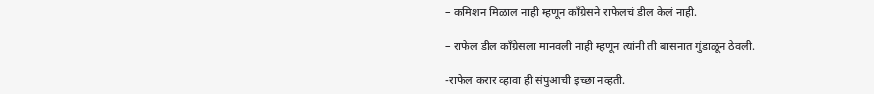– कमिशन मिळाल नाही म्हणून काँग्रेसने राफेलचं डील केलं नाही.

– राफेल डील काँग्रेसला मानवली नाही म्हणून त्यांनी ती बासनात गुंडाळून ठेवली.

-राफेल करार व्हावा ही संपुआची इच्छा नव्हती.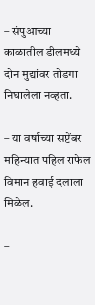– संपुआच्या काळातील डीलमध्ये दोन मुद्यांवर तोडगा निघालेला नव्हता.

– या वर्षाच्या सप्टेंबर महिन्यात पहिल राफेल विमान हवाई दलाला मिळेल.

–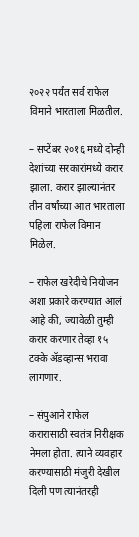२०२२ पर्यंत सर्व राफेल विमाने भारताला मिळतील.

– सप्टेंबर २०१६ मध्ये दोन्ही देशांच्या सरकारांमध्ये करार झाला. करार झाल्यानंतर तीन वर्षांच्या आत भारताला पहिला राफेल विमान मिळेल.

– राफेल खरेदीचे नियोजन अशा प्रकारे करण्यात आलं आहे की, ज्यावेळी तुम्ही करार करणार तेव्हा १५ टक्के ॲडव्हान्स भरावा लागणार.

– संपुआने राफेल करारासाठी स्वतंत्र निरीक्षक नेमला होता. त्याने व्यवहार करण्यासाठी मंजुरी देखील दिली पण त्यानंतरही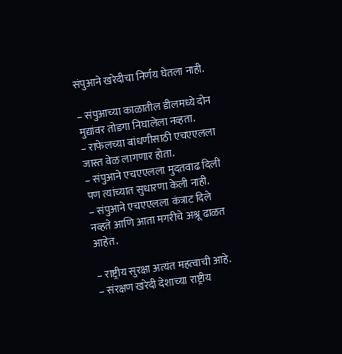संपुआने खरेदीचा निर्णय घेतला नाही.

– संपुआच्या काळातील डीलमध्ये दोन मुद्यांवर तोडगा निघालेला नव्हता.
– राफेलच्या बांधणीसाठी एचएएलला जास्त वेळ लागणार होता.
– संपुआने एचएएलला मुदतवाढ दिली पण त्यांच्यात सुधारणा केली नाही.
– संपुआने एचएएलला कंत्राट दिले नव्हते आणि आता मगरीचे अश्रू ढाळत आहेत.

– राष्ट्रीय सुरक्षा अत्यंत महत्वाची आहे.
– संरक्षण खरेदी देशाच्या राष्ट्रीय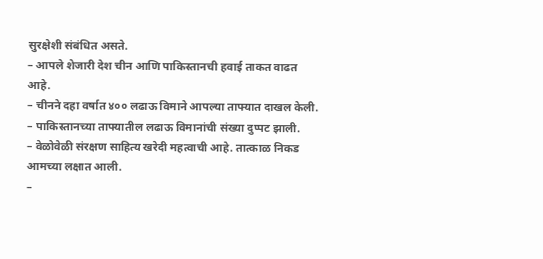सुरक्षेशी संबंधित असते.
– आपले शेजारी देश चीन आणि पाकिस्तानची हवाई ताकत वाढत आहे.
– चीनने दहा वर्षात ४०० लढाऊ विमाने आपल्या ताफ्यात दाखल केली.
– पाकिस्तानच्या ताफ्यातील लढाऊ विमानांची संख्या दुप्पट झाली.
– वेळोवेळी संरक्षण साहित्य खरेदी महत्वाची आहे. तात्काळ निकड आमच्या लक्षात आली.
–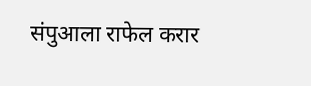संपुआला राफेल करार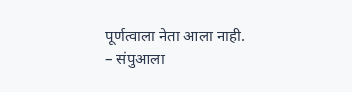पूर्णत्वाला नेता आला नाही.
– संपुआला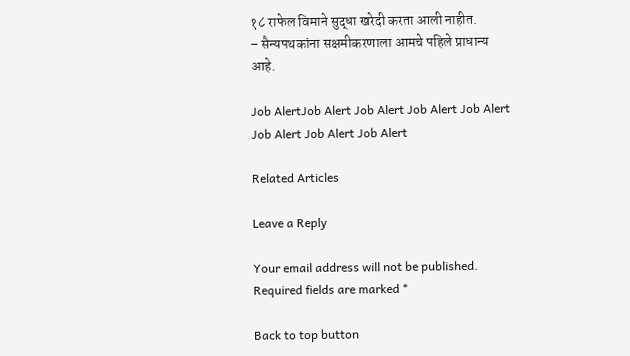१८ राफेल विमाने सुद्धा खरेदी करता आली नाहीत.
– सैन्यपथकांना सक्षमीकरणाला आमचे पहिले प्राधान्य आहे.

Job AlertJob Alert Job Alert Job Alert Job Alert Job Alert Job Alert Job Alert

Related Articles

Leave a Reply

Your email address will not be published. Required fields are marked *

Back to top button